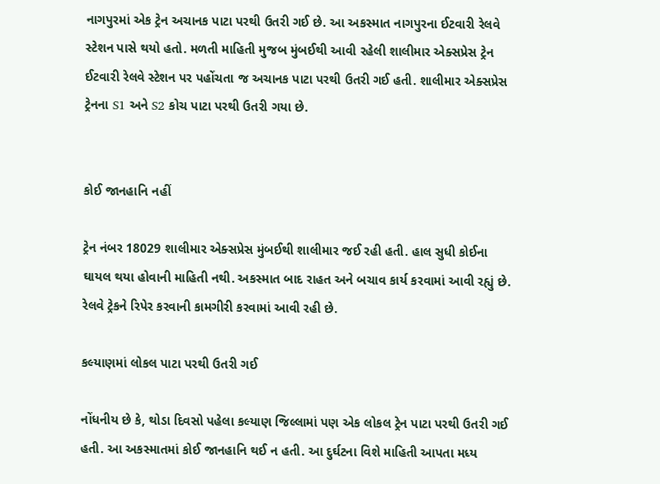નાગપુરમાં એક ટ્રેન અચાનક પાટા પરથી ઉતરી ગઈ છે. આ અકસ્માત નાગપુરના ઈટવારી રેલવે સ્ટેશન પાસે થયો હતો. મળતી માહિતી મુજબ મુંબઈથી આવી રહેલી શાલીમાર એક્સપ્રેસ ટ્રેન ઈટવારી રેલવે સ્ટેશન પર પહોંચતા જ અચાનક પાટા પરથી ઉતરી ગઈ હતી. શાલીમાર એક્સપ્રેસ ટ્રેનના S1 અને S2 કોચ પાટા પરથી ઉતરી ગયા છે.


કોઈ જાનહાનિ નહીં

ટ્રેન નંબર 18029 શાલીમાર એક્સપ્રેસ મુંબઈથી શાલીમાર જઈ રહી હતી. હાલ સુધી કોઈના ઘાયલ થયા હોવાની માહિતી નથી. અકસ્માત બાદ રાહત અને બચાવ કાર્ય કરવામાં આવી રહ્યું છે. રેલવે ટ્રેકને રિપેર કરવાની કામગીરી કરવામાં આવી રહી છે.

કલ્યાણમાં લોકલ પાટા પરથી ઉતરી ગઈ

નોંધનીય છે કે, થોડા દિવસો પહેલા કલ્યાણ જિલ્લામાં પણ એક લોકલ ટ્રેન પાટા પરથી ઉતરી ગઈ હતી. આ અકસ્માતમાં કોઈ જાનહાનિ થઈ ન હતી. આ દુર્ઘટના વિશે માહિતી આપતા મધ્ય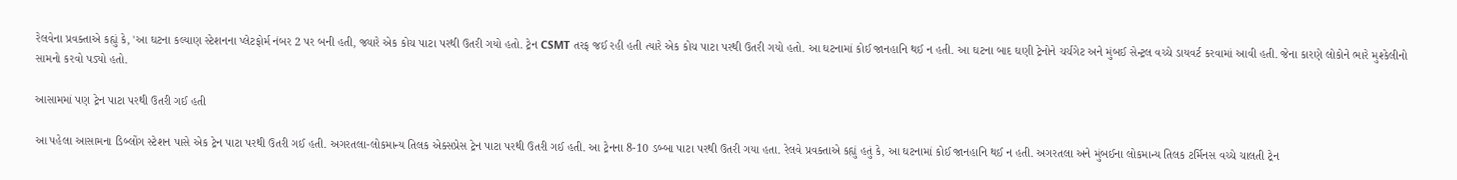રેલવેના પ્રવક્તાએ કહ્યું કે, 'આ ઘટના કલ્યાણ સ્ટેશનના પ્લેટફોર્મ નંબર 2 પર બની હતી, જ્યારે એક કોચ પાટા પરથી ઉતરી ગયો હતો. ટ્રેન CSMT તરફ જઈ રહી હતી ત્યારે એક કોચ પાટા પરથી ઉતરી ગયો હતો. આ ઘટનામાં કોઈ જાનહાનિ થઈ ન હતી. આ ઘટના બાદ ઘણી ટ્રેનોને ચર્ચગેટ અને મુંબઈ સેન્ટ્રલ વચ્ચે ડાયવર્ટ કરવામાં આવી હતી. જેના કારણે લોકોને ભારે મુશ્કેલીનો સામનો કરવો પડ્યો હતો.

આસામમાં પણ ટ્રેન પાટા પરથી ઉતરી ગઈ હતી

આ પહેલા આસામના ડિબ્લોંગ સ્ટેશન પાસે એક ટ્રેન પાટા પરથી ઉતરી ગઈ હતી. અગરતલા-લોકમાન્ય તિલક એક્સપ્રેસ ટ્રેન પાટા પરથી ઉતરી ગઈ હતી. આ ટ્રેનના 8-10 ડબ્બા પાટા પરથી ઉતરી ગયા હતા. રેલવે પ્રવક્તાએ કહ્યું હતું કે, આ ઘટનામાં કોઈ જાનહાનિ થઈ ન હતી. અગરતલા અને મુંબઈના લોકમાન્ય તિલક ટર્મિનસ વચ્ચે ચાલતી ટ્રેન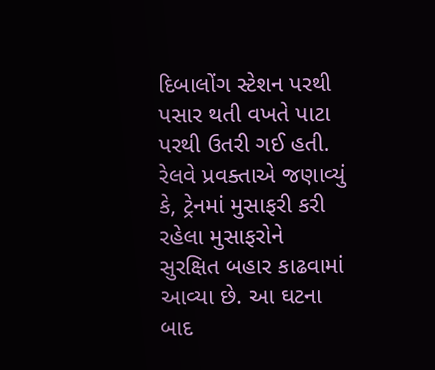દિબાલોંગ સ્ટેશન પરથી પસાર થતી વખતે પાટા પરથી ઉતરી ગઈ હતી. રેલવે પ્રવક્તાએ જણાવ્યું કે, ટ્રેનમાં મુસાફરી કરી રહેલા મુસાફરોને સુરક્ષિત બહાર કાઢવામાં આવ્યા છે. આ ઘટના બાદ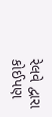રેલવે દ્વારા કોઈપણ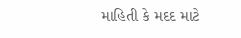માહિતી કે મદદ માટે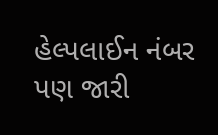હેલ્પલાઈન નંબર પણ જારી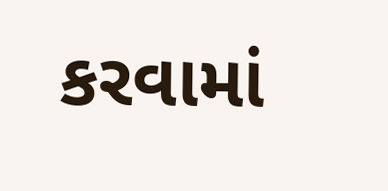કરવામાં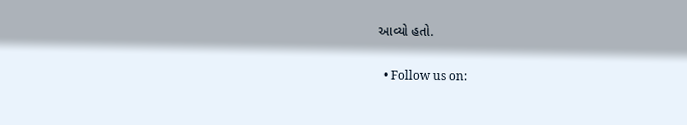આવ્યો હતો.

  • Follow us on: